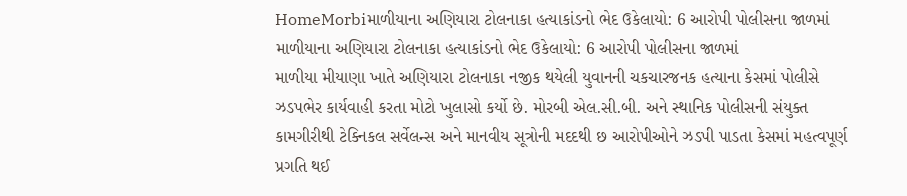HomeMorbiમાળીયાના અણિયારા ટોલનાકા હત્યાકાંડનો ભેદ ઉકેલાયો: 6 આરોપી પોલીસના જાળમાં
માળીયાના અણિયારા ટોલનાકા હત્યાકાંડનો ભેદ ઉકેલાયો: 6 આરોપી પોલીસના જાળમાં
માળીયા મીયાણા ખાતે અણિયારા ટોલનાકા નજીક થયેલી યુવાનની ચકચારજનક હત્યાના કેસમાં પોલીસે ઝડપભેર કાર્યવાહી કરતા મોટો ખુલાસો કર્યો છે. મોરબી એલ.સી.બી. અને સ્થાનિક પોલીસની સંયુક્ત કામગીરીથી ટેક્નિકલ સર્વેલન્સ અને માનવીય સૂત્રોની મદદથી છ આરોપીઓને ઝડપી પાડતા કેસમાં મહત્વપૂર્ણ પ્રગતિ થઈ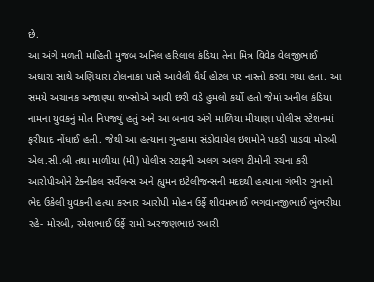છે.
આ અંગે મળતી માહિતી મુજબ અનિલ હરિલાલ કંડિયા તેના મિત્ર વિવેક વેલજીભાઈ અઘારા સાથે અણિયારા ટોલનાકા પાસે આવેલી ધૈર્ય હોટલ પર નાસ્તો કરવા ગયા હતા. આ સમયે અચાનક અજાણ્યા શખ્સોએ આવી છરી વડે હુમલો કર્યો હતો જેમાં અનીલ કંડિયા નામના યુવકનું મોત નિપજ્યું હતું અને આ બનાવ અંગે માળિયા મીયાણા પોલીસ સ્ટેશનમાં ફરીયાદ નોંધાઈ હતી. જેથી આ હત્યાના ગુન્હામા સંડોવાયેલ ઇશમોને પકડી પાડવા મોરબી એલ.સી.બી તથા માળીયા (મી) પોલીસ સ્ટાફની અલગ અલગ ટીમોની રચના કરી આરોપીઓને ટેક્નીકલ સર્વેલન્સ અને હ્યુમન ઇટેલીજન્સની મદદથી હત્યાના ગંભીર ગુનાનો ભેદ ઉકેલી યુવકની હત્યા કરનાર આરોપી મોહન ઉર્ફે શીવમભાઈ ભગવાનજીભાઈ ભુંભરીયા રહે- મોરબી, રમેશભાઈ ઉર્ફે રામો અરજણભાઇ રબારી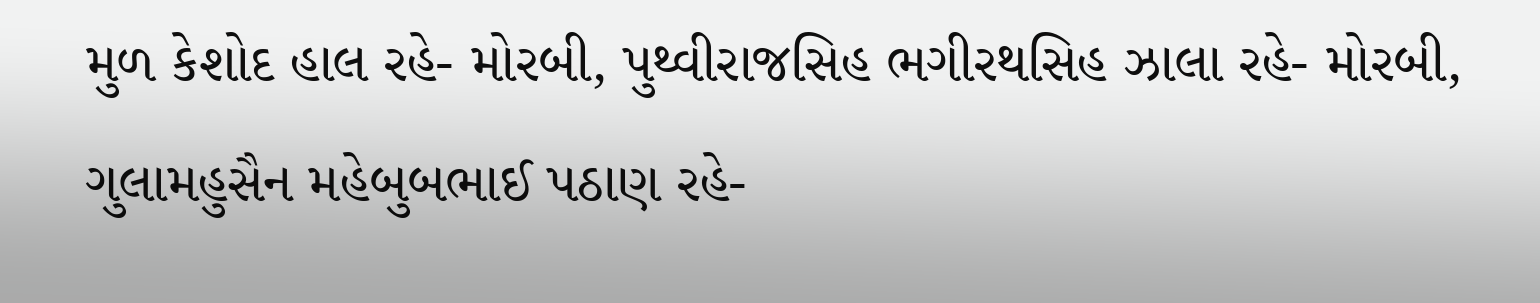મુળ કેશોદ હાલ રહે- મોરબી, પુથ્વીરાજસિહ ભગીરથસિહ ઝાલા રહે- મોરબી, ગુલામહુસૈન મહેબુબભાઈ પઠાણ રહે-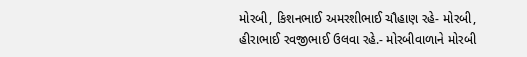મોરબી, કિશનભાઈ અમરશીભાઈ ચૌહાણ રહે- મોરબી, હીરાભાઈ રવજીભાઈ ઉલવા રહે.- મોરબીવાળાને મોરબી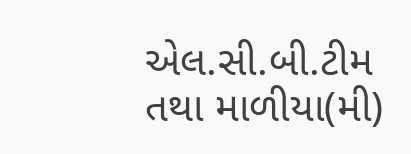એલ.સી.બી.ટીમ તથા માળીયા(મી)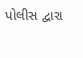પોલીસ દ્વારા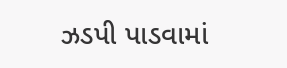ઝડપી પાડવામાં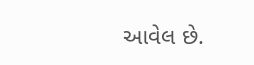આવેલ છે.